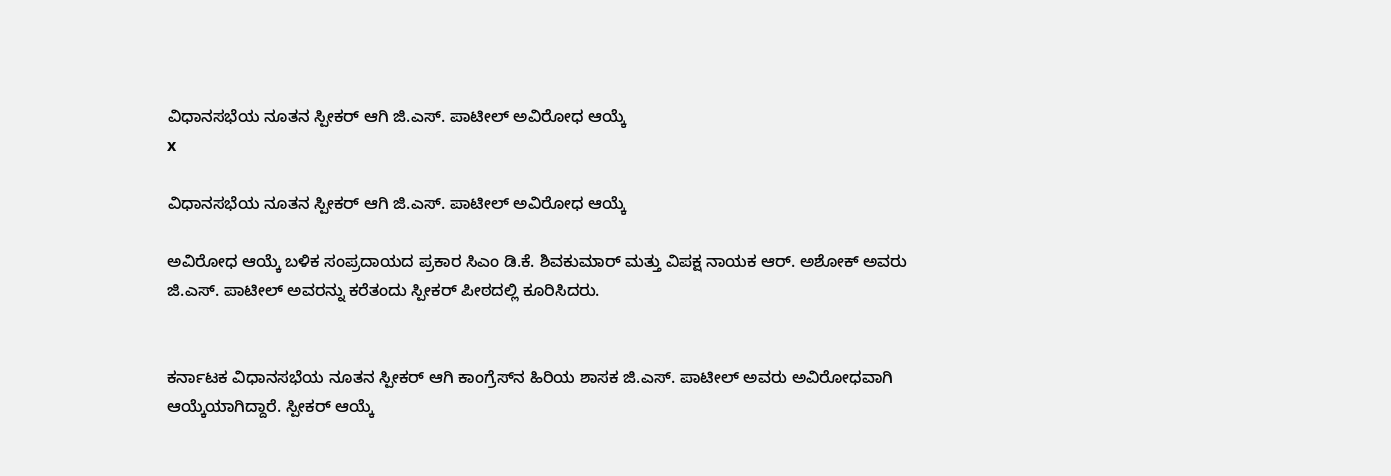ವಿಧಾನಸಭೆಯ ನೂತನ ಸ್ಪೀಕರ್‌ ಆಗಿ ಜಿ.ಎಸ್. ಪಾಟೀಲ್ ಅವಿರೋಧ ಆಯ್ಕೆ
x

ವಿಧಾನಸಭೆಯ ನೂತನ ಸ್ಪೀಕರ್‌ ಆಗಿ ಜಿ.ಎಸ್. ಪಾಟೀಲ್ ಅವಿರೋಧ ಆಯ್ಕೆ

ಅವಿರೋಧ ಆಯ್ಕೆ ಬಳಿಕ ಸಂಪ್ರದಾಯದ ಪ್ರಕಾರ ಸಿಎಂ ಡಿ.ಕೆ. ಶಿವಕುಮಾರ್‌ ಮತ್ತು ವಿಪಕ್ಷ ನಾಯಕ ಆರ್. ಅಶೋಕ್‌ ಅವರು ಜಿ.ಎಸ್. ಪಾಟೀಲ್‌ ಅವರನ್ನು ಕರೆತಂದು ಸ್ಪೀಕರ್‌ ಪೀಠದಲ್ಲಿ ಕೂರಿಸಿದರು.


ಕರ್ನಾಟಕ ವಿಧಾನಸಭೆಯ ನೂತನ ಸ್ಪೀಕರ್‌ ಆಗಿ ಕಾಂಗ್ರೆಸ್‌ನ ಹಿರಿಯ ಶಾಸಕ ಜಿ.ಎಸ್. ಪಾಟೀಲ್ ಅವರು ಅವಿರೋಧವಾಗಿ ಆಯ್ಕೆಯಾಗಿದ್ದಾರೆ. ಸ್ಪೀಕರ್‌ ಆಯ್ಕೆ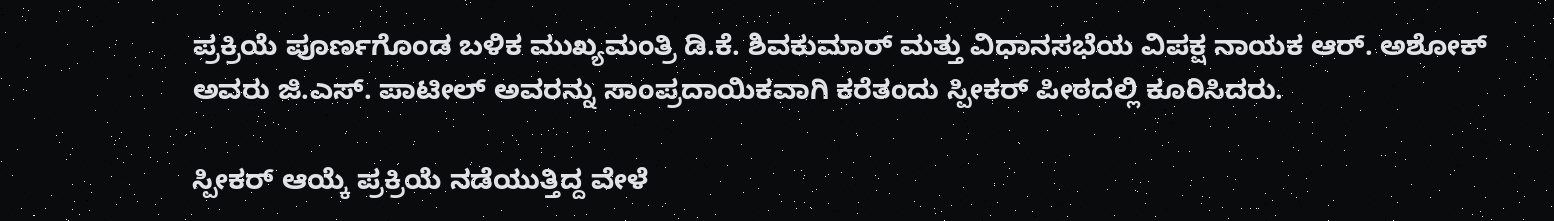ಪ್ರಕ್ರಿಯೆ ಪೂರ್ಣಗೊಂಡ ಬಳಿಕ ಮುಖ್ಯಮಂತ್ರಿ ಡಿ.ಕೆ. ಶಿವಕುಮಾರ್‌ ಮತ್ತು ವಿಧಾನಸಭೆಯ ವಿಪಕ್ಷ ನಾಯಕ ಆರ್. ಅಶೋಕ್‌ ಅವರು ಜಿ.ಎಸ್. ಪಾಟೀಲ್‌ ಅವರನ್ನು ಸಾಂಪ್ರದಾಯಿಕವಾಗಿ ಕರೆತಂದು ಸ್ಪೀಕರ್‌ ಪೀಠದಲ್ಲಿ ಕೂರಿಸಿದರು.

ಸ್ಪೀಕರ್‌ ಆಯ್ಕೆ ಪ್ರಕ್ರಿಯೆ ನಡೆಯುತ್ತಿದ್ದ ವೇಳೆ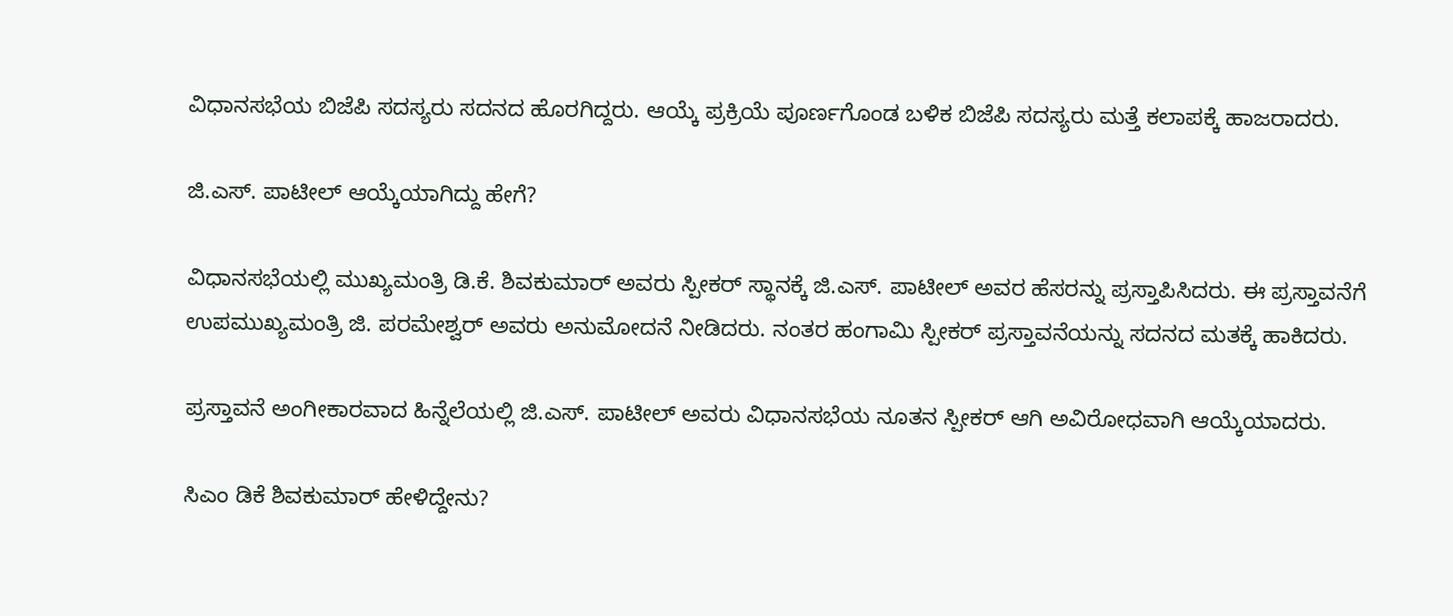ವಿಧಾನಸಭೆಯ ಬಿಜೆಪಿ ಸದಸ್ಯರು ಸದನದ ಹೊರಗಿದ್ದರು. ಆಯ್ಕೆ ಪ್ರಕ್ರಿಯೆ ಪೂರ್ಣಗೊಂಡ ಬಳಿಕ ಬಿಜೆಪಿ ಸದಸ್ಯರು ಮತ್ತೆ ಕಲಾಪಕ್ಕೆ ಹಾಜರಾದರು.

ಜಿ.ಎಸ್. ಪಾಟೀಲ್ ಆಯ್ಕೆಯಾಗಿದ್ದು ಹೇಗೆ?

ವಿಧಾನಸಭೆಯಲ್ಲಿ ಮುಖ್ಯಮಂತ್ರಿ ಡಿ.ಕೆ. ಶಿವಕುಮಾರ್‌ ಅವರು ಸ್ಪೀಕರ್‌ ಸ್ಥಾನಕ್ಕೆ ಜಿ.ಎಸ್. ಪಾಟೀಲ್ ಅವರ ಹೆಸರನ್ನು ಪ್ರಸ್ತಾಪಿಸಿದರು. ಈ ಪ್ರಸ್ತಾವನೆಗೆ ಉಪಮುಖ್ಯಮಂತ್ರಿ ಜಿ. ಪರಮೇಶ್ವರ್‌ ಅವರು ಅನುಮೋದನೆ ನೀಡಿದರು. ನಂತರ ಹಂಗಾಮಿ ಸ್ಪೀಕರ್‌ ಪ್ರಸ್ತಾವನೆಯನ್ನು ಸದನದ ಮತಕ್ಕೆ ಹಾಕಿದರು.

ಪ್ರಸ್ತಾವನೆ ಅಂಗೀಕಾರವಾದ ಹಿನ್ನೆಲೆಯಲ್ಲಿ ಜಿ.ಎಸ್. ಪಾಟೀಲ್‌ ಅವರು ವಿಧಾನಸಭೆಯ ನೂತನ ಸ್ಪೀಕರ್‌ ಆಗಿ ಅವಿರೋಧವಾಗಿ ಆಯ್ಕೆಯಾದರು.

ಸಿಎಂ ಡಿಕೆ ಶಿವಕುಮಾರ್‌ ಹೇಳಿದ್ದೇನು?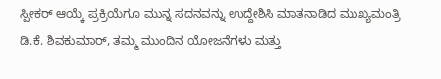ಸ್ಪೀಕರ್‌ ಆಯ್ಕೆ ಪ್ರಕ್ರಿಯೆಗೂ ಮುನ್ನ ಸದನವನ್ನು ಉದ್ದೇಶಿಸಿ ಮಾತನಾಡಿದ ಮುಖ್ಯಮಂತ್ರಿ ಡಿ.ಕೆ. ಶಿವಕುಮಾರ್‌, ತಮ್ಮ ಮುಂದಿನ ಯೋಜನೆಗಳು ಮತ್ತು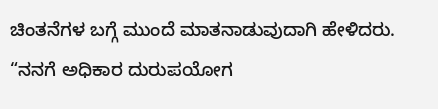ಚಿಂತನೆಗಳ ಬಗ್ಗೆ ಮುಂದೆ ಮಾತನಾಡುವುದಾಗಿ ಹೇಳಿದರು. “ನನಗೆ ಅಧಿಕಾರ ದುರುಪಯೋಗ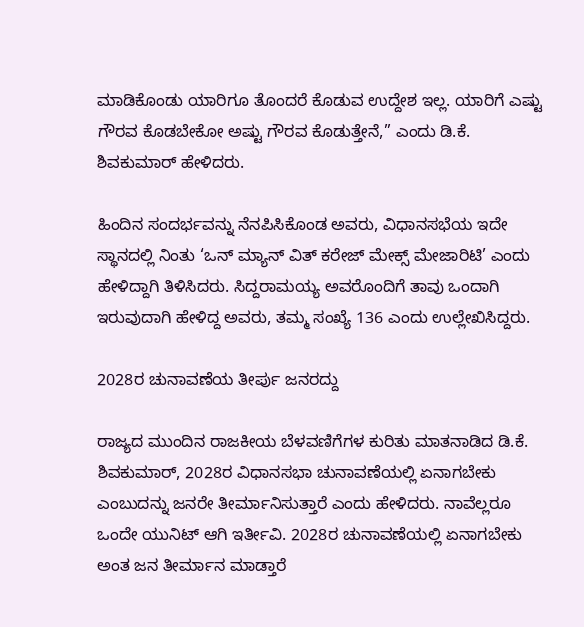ಮಾಡಿಕೊಂಡು ಯಾರಿಗೂ ತೊಂದರೆ ಕೊಡುವ ಉದ್ದೇಶ ಇಲ್ಲ. ಯಾರಿಗೆ ಎಷ್ಟು ಗೌರವ ಕೊಡಬೇಕೋ ಅಷ್ಟು ಗೌರವ ಕೊಡುತ್ತೇನೆ,” ಎಂದು ಡಿ.ಕೆ. ಶಿವಕುಮಾರ್‌ ಹೇಳಿದರು.

ಹಿಂದಿನ ಸಂದರ್ಭವನ್ನು ನೆನಪಿಸಿಕೊಂಡ ಅವರು, ವಿಧಾನಸಭೆಯ ಇದೇ ಸ್ಥಾನದಲ್ಲಿ ನಿಂತು ‘ಒನ್ ಮ್ಯಾನ್ ವಿತ್ ಕರೇಜ್ ಮೇಕ್ಸ್ ಮೇಜಾರಿಟಿ’ ಎಂದು ಹೇಳಿದ್ದಾಗಿ ತಿಳಿಸಿದರು. ಸಿದ್ದರಾಮಯ್ಯ ಅವರೊಂದಿಗೆ ತಾವು ಒಂದಾಗಿ ಇರುವುದಾಗಿ ಹೇಳಿದ್ದ ಅವರು, ತಮ್ಮ ಸಂಖ್ಯೆ 136 ಎಂದು ಉಲ್ಲೇಖಿಸಿದ್ದರು.

2028ರ ಚುನಾವಣೆಯ ತೀರ್ಪು ಜನರದ್ದು

ರಾಜ್ಯದ ಮುಂದಿನ ರಾಜಕೀಯ ಬೆಳವಣಿಗೆಗಳ ಕುರಿತು ಮಾತನಾಡಿದ ಡಿ.ಕೆ. ಶಿವಕುಮಾರ್‌, 2028ರ ವಿಧಾನಸಭಾ ಚುನಾವಣೆಯಲ್ಲಿ ಏನಾಗಬೇಕು ಎಂಬುದನ್ನು ಜನರೇ ತೀರ್ಮಾನಿಸುತ್ತಾರೆ ಎಂದು ಹೇಳಿದರು. ನಾವೆಲ್ಲರೂ ಒಂದೇ ಯುನಿಟ್‌ ಆಗಿ ಇರ್ತೀವಿ. 2028ರ ಚುನಾವಣೆಯಲ್ಲಿ ಏನಾಗಬೇಕು ಅಂತ ಜನ ತೀರ್ಮಾನ ಮಾಡ್ತಾರೆ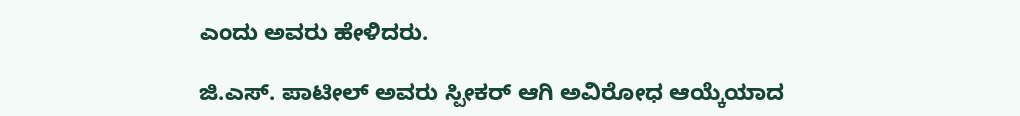ಎಂದು ಅವರು ಹೇಳಿದರು.

ಜಿ.ಎಸ್. ಪಾಟೀಲ್‌ ಅವರು ಸ್ಪೀಕರ್‌ ಆಗಿ ಅವಿರೋಧ ಆಯ್ಕೆಯಾದ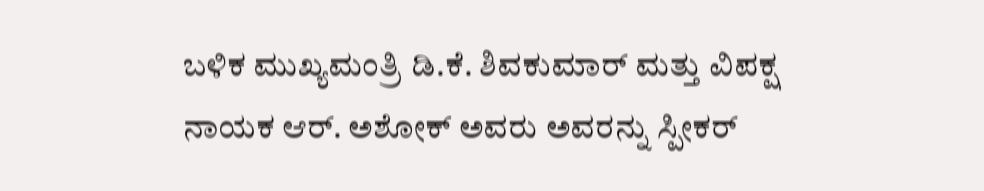ಬಳಿಕ ಮುಖ್ಯಮಂತ್ರಿ ಡಿ.ಕೆ. ಶಿವಕುಮಾರ್‌ ಮತ್ತು ವಿಪಕ್ಷ ನಾಯಕ ಆರ್. ಅಶೋಕ್‌ ಅವರು ಅವರನ್ನು ಸ್ಪೀಕರ್‌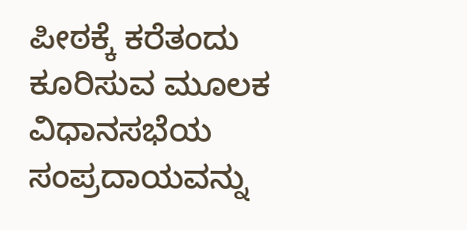ಪೀಠಕ್ಕೆ ಕರೆತಂದು ಕೂರಿಸುವ ಮೂಲಕ ವಿಧಾನಸಭೆಯ ಸಂಪ್ರದಾಯವನ್ನು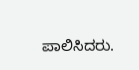ಪಾಲಿಸಿದರು.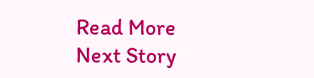Read More
Next Story